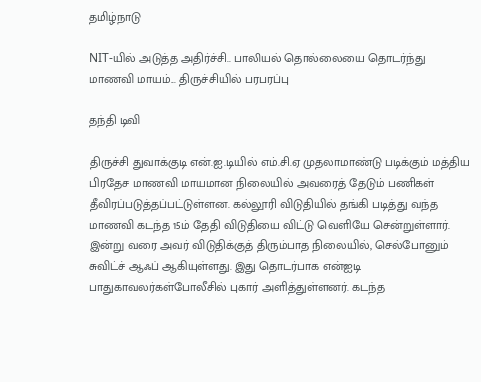தமிழ்நாடு

NIT-யில் அடுத்த அதிர்ச்சி.. பாலியல் தொல்லையை தொடர்ந்து மாணவி மாயம்... திருச்சியில் பரபரப்பு

தந்தி டிவி

திருச்சி துவாக்குடி என்.ஐ.டியில் எம்.சி.ஏ முதலாமாண்டு படிக்கும் மத்திய பிரதேச மாணவி மாயமான நிலையில் அவரைத் தேடும் பணிகள் தீவிரப்படுத்தப்பட்டுள்ளன. கல்லூரி விடுதியில் தங்கி படித்து வந்த மாணவி கடந்த 15ம் தேதி விடுதியை விட்டு வெளியே சென்றுள்ளார். இன்று வரை அவர் விடுதிக்குத் திரும்பாத நிலையில், செல்போனும் சுவிட்ச் ஆஃப் ஆகியுள்ளது. இது தொடர்பாக என்ஐடி பாதுகாவலர்கள்போலீசில் புகார் அளித்துள்ளனர். கடந்த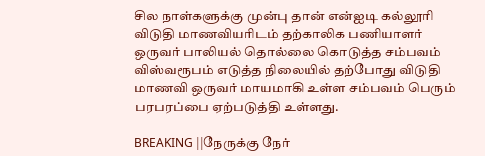சில நாள்களுக்கு முன்பு தான் என்ஐடி கல்லூரி விடுதி மாணவியரிடம் தற்காலிக பணியாளர் ஒருவர் பாலியல் தொல்லை கொடுத்த சம்பவம் விஸ்வரூபம் எடுத்த நிலையில் தற்போது விடுதி மாணவி ஒருவர் மாயமாகி உள்ள சம்பவம் பெரும் பரபரப்பை ஏற்படுத்தி உள்ளது.

BREAKING ||நேருக்கு நேர்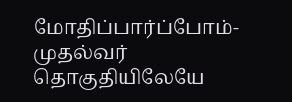மோதிப்பார்ப்போம்-முதல்வர் தொகுதியிலேயே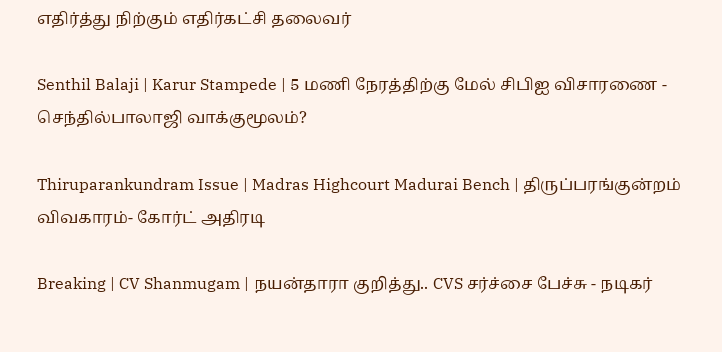எதிர்த்து நிற்கும் எதிர்கட்சி தலைவர்

Senthil Balaji | Karur Stampede | 5 மணி நேரத்திற்கு மேல் சிபிஐ விசாரணை - செந்தில்பாலாஜி வாக்குமூலம்?

Thiruparankundram Issue | Madras Highcourt Madurai Bench | திருப்பரங்குன்றம் விவகாரம்- கோர்ட் அதிரடி

Breaking | CV Shanmugam | நயன்தாரா குறித்து.. CVS சர்ச்சை பேச்சு - நடிகர்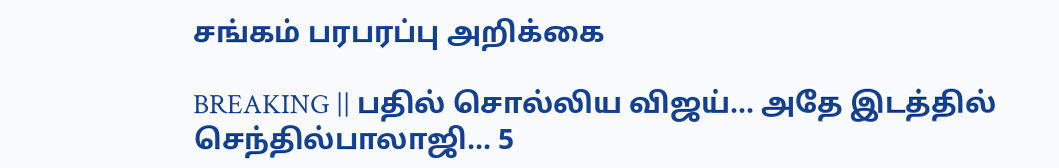சங்கம் பரபரப்பு அறிக்கை

BREAKING || பதில் சொல்லிய விஜய்... அதே இடத்தில் செந்தில்பாலாஜி... 5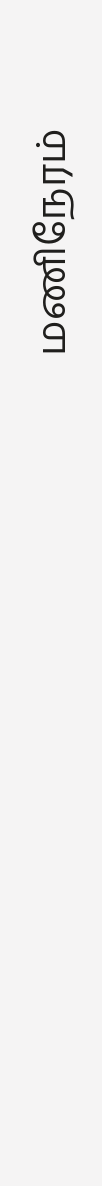மணிநேரம்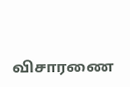விசாரணை